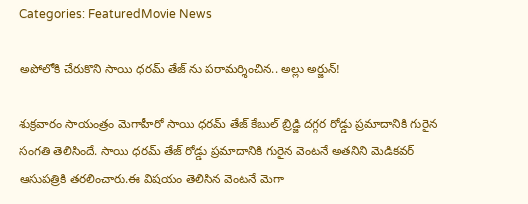Categories: FeaturedMovie News

అపోలోకి చేరుకొని సాయి ధరమ్ తేజ్ ను పరామర్శించిన.. అల్లు అర్జున్!

శుక్రవారం సాయంత్రం మెగాహీరో సాయి ధరమ్ తేజ్ కేబుల్ బ్రిడ్జి దగ్గర రోడ్డు ప్రమాదానికి గురైన సంగతి తెలిసిందే. సాయి ధరమ్ తేజ్ రోడ్డు ప్రమాదానికి గురైన వెంటనే అతనిని మెడికవర్ ఆసుపత్రికి తరలించారు.ఈ విషయం తెలిసిన వెంటనే మెగా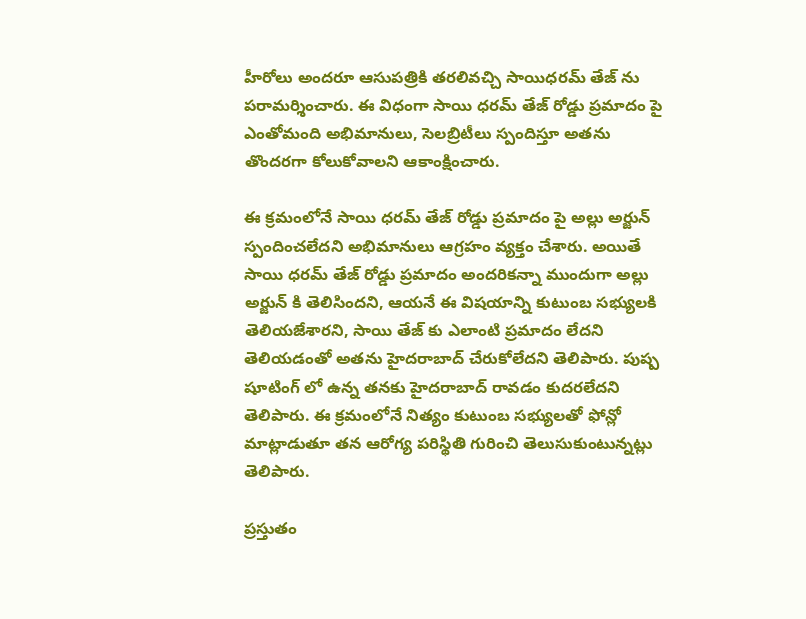హీరోలు అందరూ ఆసుపత్రికి తరలివచ్చి సాయిధరమ్ తేజ్ ను పరామర్శించారు. ఈ విధంగా సాయి ధరమ్ తేజ్ రోడ్డు ప్రమాదం పై ఎంతోమంది అభిమానులు, సెలబ్రిటీలు స్పందిస్తూ అతను తొందరగా కోలుకోవాలని ఆకాంక్షించారు.

ఈ క్రమంలోనే సాయి ధరమ్ తేజ్ రోడ్డు ప్రమాదం పై అల్లు అర్జున్ స్పందించలేదని అభిమానులు ఆగ్రహం వ్యక్తం చేశారు. అయితే సాయి ధరమ్ తేజ్ రోడ్డు ప్రమాదం అందరికన్నా ముందుగా అల్లు అర్జున్ కి తెలిసిందని, ఆయనే ఈ విషయాన్ని కుటుంబ సభ్యులకి తెలియజేశారని, సాయి తేజ్ కు ఎలాంటి ప్రమాదం లేదని తెలియడంతో అతను హైదరాబాద్ చేరుకోలేదని తెలిపారు. పుష్ప షూటింగ్ లో ఉన్న తనకు హైదరాబాద్ రావడం కుదరలేదని తెలిపారు. ఈ క్రమంలోనే నిత్యం కుటుంబ సభ్యులతో ఫోన్లో మాట్లాడుతూ తన ఆరోగ్య పరిస్థితి గురించి తెలుసుకుంటున్నట్లు తెలిపారు.

ప్రస్తుతం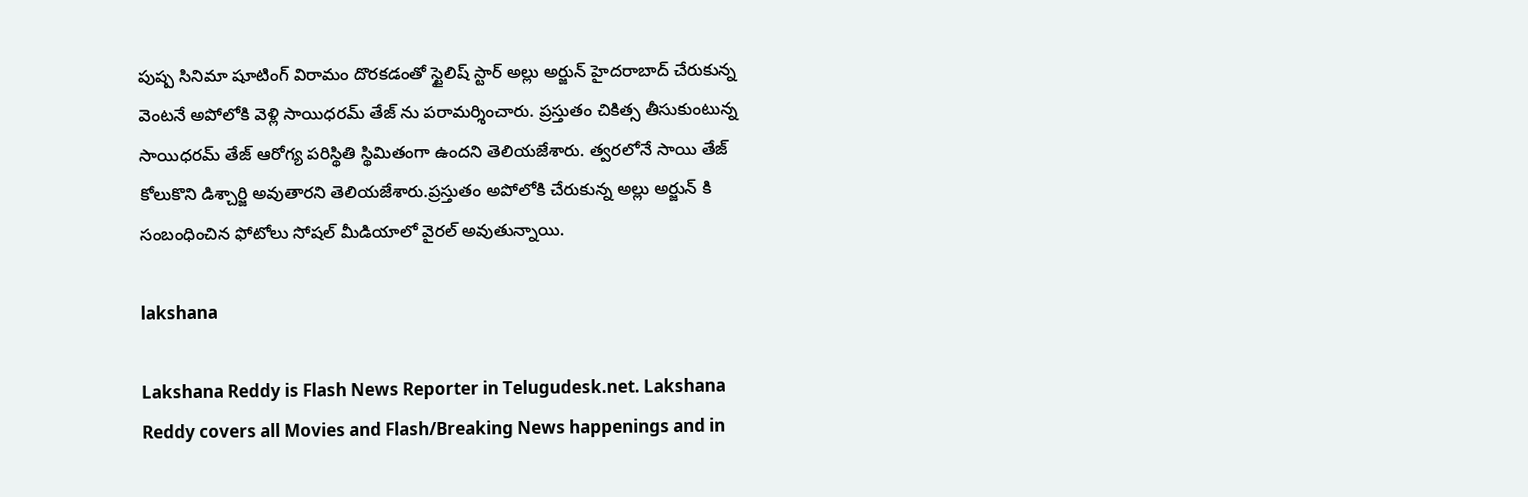పుష్ప సినిమా షూటింగ్ విరామం దొరకడంతో స్టైలిష్ స్టార్ అల్లు అర్జున్ హైదరాబాద్ చేరుకున్న వెంటనే అపోలోకి వెళ్లి సాయిధరమ్ తేజ్ ను పరామర్శించారు. ప్రస్తుతం చికిత్స తీసుకుంటున్న సాయిధరమ్ తేజ్ ఆరోగ్య పరిస్థితి స్థిమితంగా ఉందని తెలియజేశారు. త్వరలోనే సాయి తేజ్ కోలుకొని డిశ్చార్జి అవుతారని తెలియజేశారు.ప్రస్తుతం అపోలోకి చేరుకున్న అల్లు అర్జున్ కి సంబంధించిన ఫోటోలు సోషల్ మీడియాలో వైరల్ అవుతున్నాయి.

lakshana

Lakshana Reddy is Flash News Reporter in Telugudesk.net. Lakshana Reddy covers all Movies and Flash/Breaking News happenings and in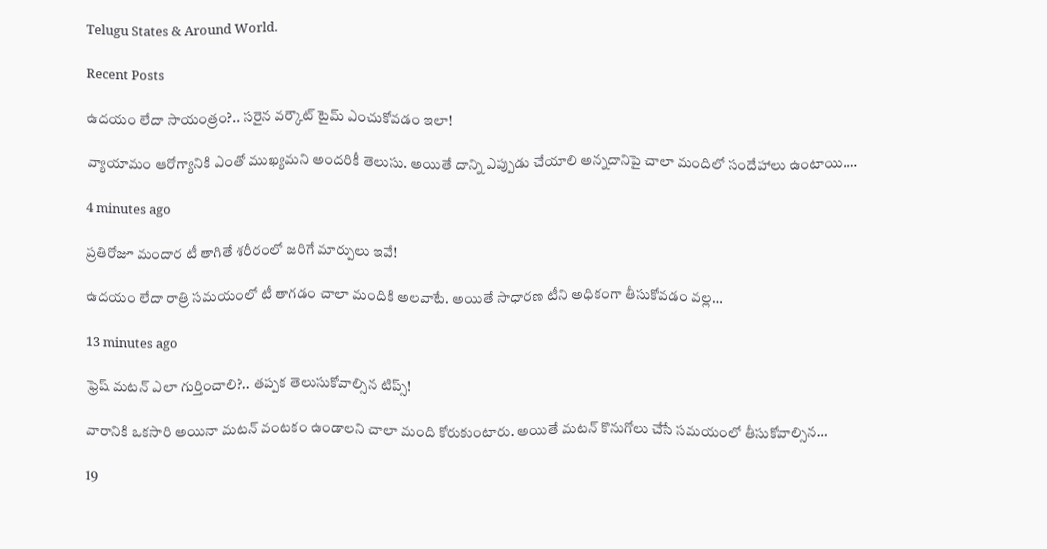Telugu States & Around World.

Recent Posts

ఉదయం లేదా సాయంత్రం?.. సరైన వర్కౌట్ టైమ్ ఎంచుకోవడం ఇలా!

వ్యాయామం ఆరోగ్యానికి ఎంతో ముఖ్యమని అందరికీ తెలుసు. అయితే దాన్ని ఎప్పుడు చేయాలి అన్నదానిపై చాలా మందిలో సందేహాలు ఉంటాయి.…

4 minutes ago

ప్రతిరోజూ మందార టీ తాగితే శరీరంలో జరిగే మార్పులు ఇవే!

ఉదయం లేదా రాత్రి సమయంలో టీ తాగడం చాలా మందికి అలవాటే. అయితే సాధారణ టీని అధికంగా తీసుకోవడం వల్ల…

13 minutes ago

ఫ్రెష్ మటన్ ఎలా గుర్తించాలి?.. తప్పక తెలుసుకోవాల్సిన టిప్స్!

వారానికి ఒకసారి అయినా మటన్ వంటకం ఉండాలని చాలా మంది కోరుకుంటారు. అయితే మటన్ కొనుగోలు చేసే సమయంలో తీసుకోవాల్సిన…

19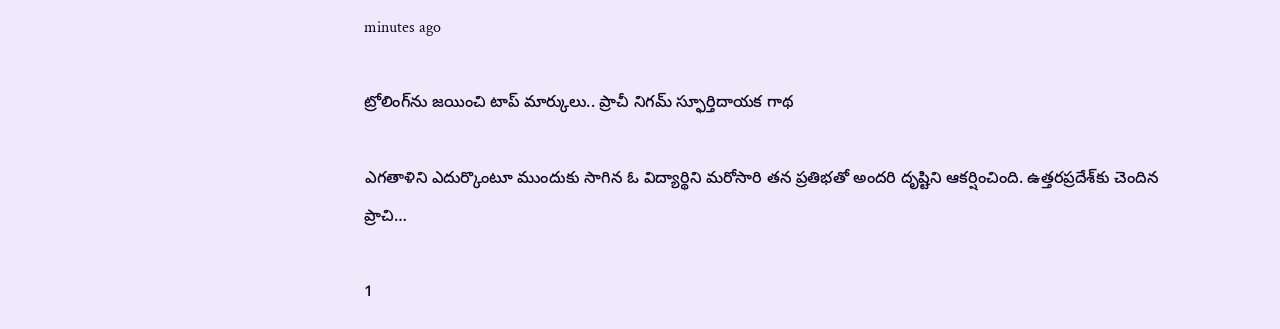minutes ago

ట్రోలింగ్‌ను జయించి టాప్ మార్కులు.. ప్రాచీ నిగమ్ స్ఫూర్తిదాయక గాథ

ఎగతాళిని ఎదుర్కొంటూ ముందుకు సాగిన ఓ విద్యార్థిని మరోసారి తన ప్రతిభతో అందరి దృష్టిని ఆకర్షించింది. ఉత్తరప్రదేశ్‌కు చెందిన ప్రాచి…

1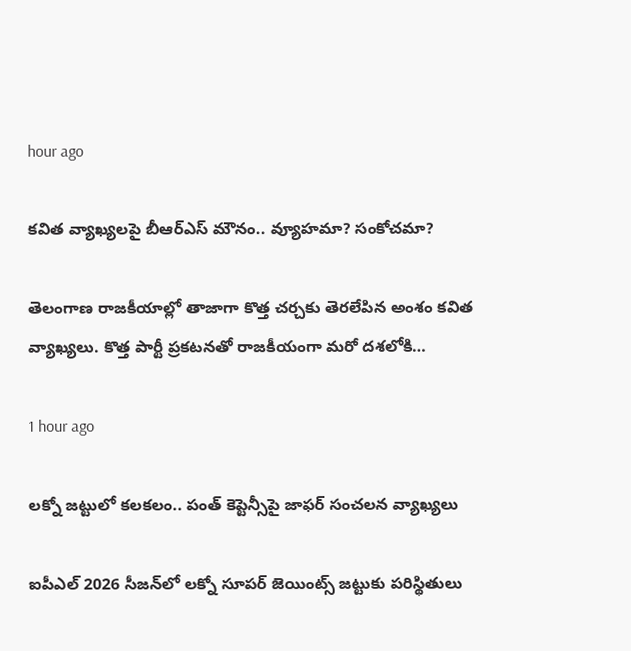hour ago

కవిత వ్యాఖ్యలపై బీఆర్ఎస్ మౌనం.. వ్యూహమా? సంకోచమా?

తెలంగాణ రాజకీయాల్లో తాజాగా కొత్త చర్చకు తెరలేపిన అంశం కవిత వ్యాఖ్యలు. కొత్త పార్టీ ప్రకటనతో రాజకీయంగా మరో దశలోకి…

1 hour ago

లక్నో జట్టులో కలకలం.. పంత్ కెప్టెన్సీపై జాఫర్ సంచలన వ్యాఖ్యలు

ఐపీఎల్ 2026 సీజన్‌లో లక్నో సూపర్ జెయింట్స్ జట్టుకు పరిస్థితులు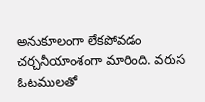అనుకూలంగా లేకపోవడం చర్చనీయాంశంగా మారింది. వరుస ఓటములతో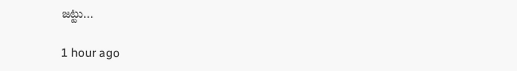జట్టు…

1 hour ago